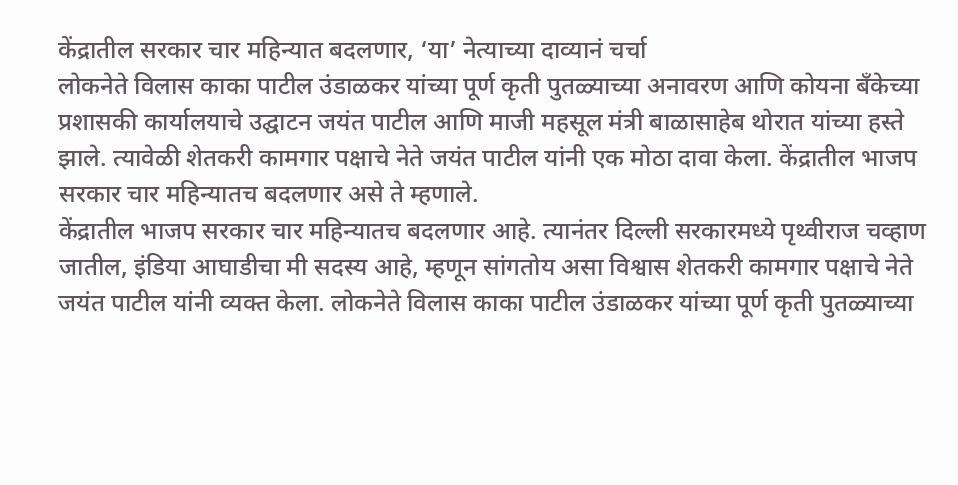केंद्रातील सरकार चार महिन्यात बदलणार, ‘या’ नेत्याच्या दाव्यानं चर्चा
लोकनेते विलास काका पाटील उंडाळकर यांच्या पूर्ण कृती पुतळ्याच्या अनावरण आणि कोयना बँकेच्या प्रशासकी कार्यालयाचे उद्घाटन जयंत पाटील आणि माजी महसूल मंत्री बाळासाहेब थोरात यांच्या हस्ते झाले. त्यावेळी शेतकरी कामगार पक्षाचे नेते जयंत पाटील यांनी एक मोठा दावा केला. केंद्रातील भाजप सरकार चार महिन्यातच बदलणार असे ते म्हणाले.
केंद्रातील भाजप सरकार चार महिन्यातच बदलणार आहे. त्यानंतर दिल्ली सरकारमध्ये पृथ्वीराज चव्हाण जातील, इंडिया आघाडीचा मी सदस्य आहे, म्हणून सांगतोय असा विश्वास शेतकरी कामगार पक्षाचे नेते जयंत पाटील यांनी व्यक्त केला. लोकनेते विलास काका पाटील उंडाळकर यांच्या पूर्ण कृती पुतळ्याच्या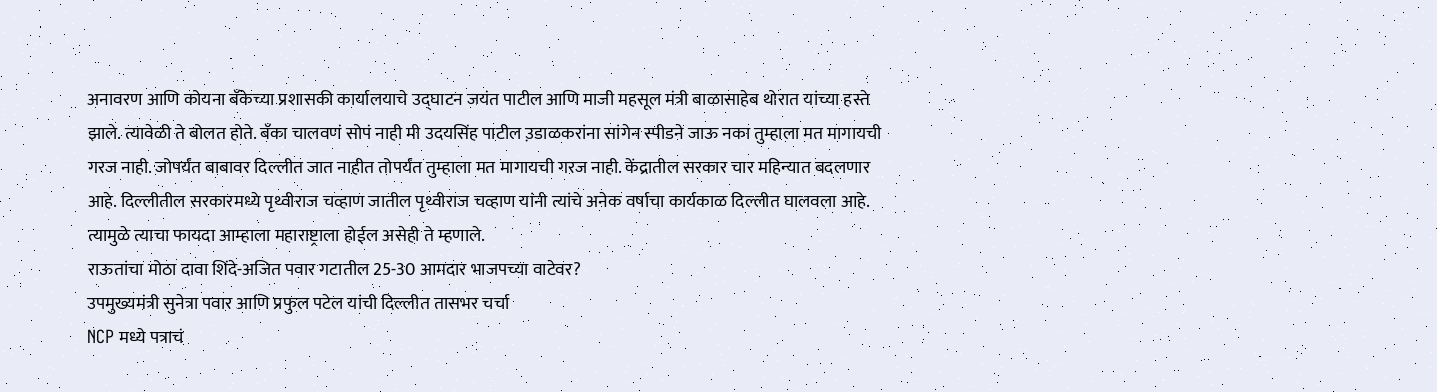अनावरण आणि कोयना बँकेच्या प्रशासकी कार्यालयाचे उद्घाटन जयंत पाटील आणि माजी महसूल मंत्री बाळासाहेब थोरात यांच्या हस्ते झाले. त्यावेळी ते बोलत होते. बँका चालवणं सोपं नाही मी उदयसिंह पाटील उ़डाळकरांना सांगेन स्पीडने जाऊ नका तुम्हाला मत मागायची गरज नाही. जोपर्यंत बाबावर दिल्लीत जात नाहीत तोपर्यंत तुम्हाला मत मागायची गरज नाही. केंद्रातील सरकार चार महिन्यात बदलणार आहे. दिल्लीतील सरकारमध्ये पृथ्वीराज चव्हाण जातील पृथ्वीराज चव्हाण यांनी त्यांचे अनेक वर्षाचा कार्यकाळ दिल्लीत घालवला आहे. त्यामुळे त्याचा फायदा आम्हाला महाराष्ट्राला होईल असेही ते म्हणाले.
राऊतांचा मोठा दावा शिंदे-अजित पवार गटातील 25-30 आमदार भाजपच्या वाटेवर?
उपमुख्यमंत्री सुनेत्रा पवार आणि प्रफुल पटेल यांची दिल्लीत तासभर चर्चा
NCP मध्ये पत्राचं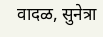वादळ, सुनेत्रा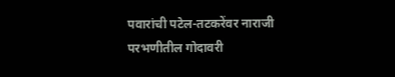पवारांची पटेल-तटकरेंवर नाराजी
परभणीतील गोदावरी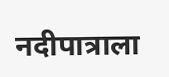नदीपात्राला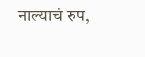नाल्याचं रुप,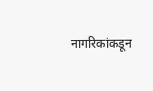नागरिकांकडून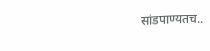सांडपाण्यतच..